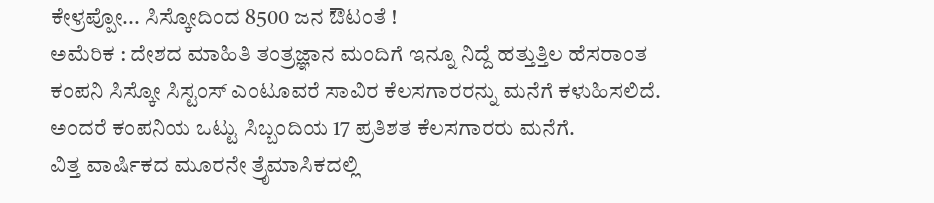ಕೇಳ್ರಪ್ಪೋ... ಸಿಸ್ಕೋದಿಂದ 8500 ಜನ ಔಟಂತೆ !
ಅಮೆರಿಕ : ದೇಶದ ಮಾಹಿತಿ ತಂತ್ರಜ್ಞಾನ ಮಂದಿಗೆ ಇನ್ನೂ ನಿದ್ದೆ ಹತ್ತುತ್ತಿಲ ಹೆಸರಾಂತ ಕಂಪನಿ ಸಿಸ್ಕೋ ಸಿಸ್ಟಂಸ್ ಎಂಟೂವರೆ ಸಾವಿರ ಕೆಲಸಗಾರರನ್ನು ಮನೆಗೆ ಕಳುಹಿಸಲಿದೆ. ಅಂದರೆ ಕಂಪನಿಯ ಒಟ್ಟು ಸಿಬ್ಬಂದಿಯ 17 ಪ್ರತಿಶತ ಕೆಲಸಗಾರರು ಮನೆಗೆ.
ವಿತ್ತ ವಾರ್ಷಿಕದ ಮೂರನೇ ತ್ರೆೃಮಾಸಿಕದಲ್ಲಿ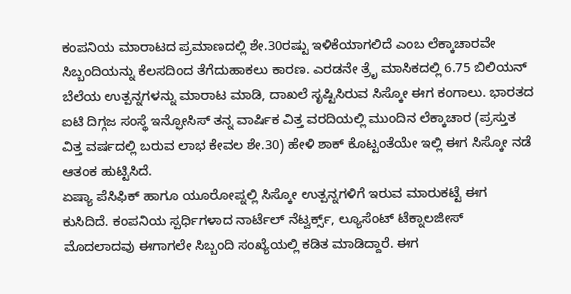ಕಂಪನಿಯ ಮಾರಾಟದ ಪ್ರಮಾಣದಲ್ಲಿ ಶೇ.30ರಷ್ಟು ಇಳಿಕೆಯಾಗಲಿದೆ ಎಂಬ ಲೆಕ್ಕಾಚಾರವೇ ಸಿಬ್ಬಂದಿಯನ್ನು ಕೆಲಸದಿಂದ ತೆಗೆದುಹಾಕಲು ಕಾರಣ. ಎರಡನೇ ತ್ರೆೃ ಮಾಸಿಕದಲ್ಲಿ 6.75 ಬಿಲಿಯನ್ ಬೆಲೆಯ ಉತ್ಪನ್ನಗಳನ್ನು ಮಾರಾಟ ಮಾಡಿ, ದಾಖಲೆ ಸೃಷ್ಟಿಸಿರುವ ಸಿಸ್ಕೋ ಈಗ ಕಂಗಾಲು. ಭಾರತದ ಐಟಿ ದಿಗ್ಗಜ ಸಂಸ್ಥೆ ಇನ್ಫೋಸಿಸ್ ತನ್ನ ವಾರ್ಷಿಕ ವಿತ್ತ ವರದಿಯಲ್ಲಿ ಮುಂದಿನ ಲೆಕ್ಕಾಚಾರ (ಪ್ರಸ್ತುತ ವಿತ್ತ ವರ್ಷದಲ್ಲಿ ಬರುವ ಲಾಭ ಕೇವಲ ಶೇ.30) ಹೇಳಿ ಶಾಕ್ ಕೊಟ್ಟಂತೆಯೇ ಇಲ್ಲಿ ಈಗ ಸಿಸ್ಕೋ ನಡೆ ಆತಂಕ ಹುಟ್ಟಿಸಿದೆ.
ಏಷ್ಯಾ ಪೆಸಿಫಿಕ್ ಹಾಗೂ ಯೂರೋಪ್ನಲ್ಲಿ ಸಿಸ್ಕೋ ಉತ್ಪನ್ನಗಳಿಗೆ ಇರುವ ಮಾರುಕಟ್ಟೆ ಈಗ ಕುಸಿದಿದೆ. ಕಂಪನಿಯ ಸ್ಪರ್ಧಿಗಳಾದ ನಾರ್ಟೆಲ್ ನೆಟ್ವರ್ಕ್ಸ್, ಲ್ಯೂಸೆಂಟ್ ಟೆಕ್ನಾಲಜೀಸ್ ಮೊದಲಾದವು ಈಗಾಗಲೇ ಸಿಬ್ಬಂದಿ ಸಂಖ್ಯೆಯಲ್ಲಿ ಕಡಿತ ಮಾಡಿದ್ದಾರೆ. ಈಗ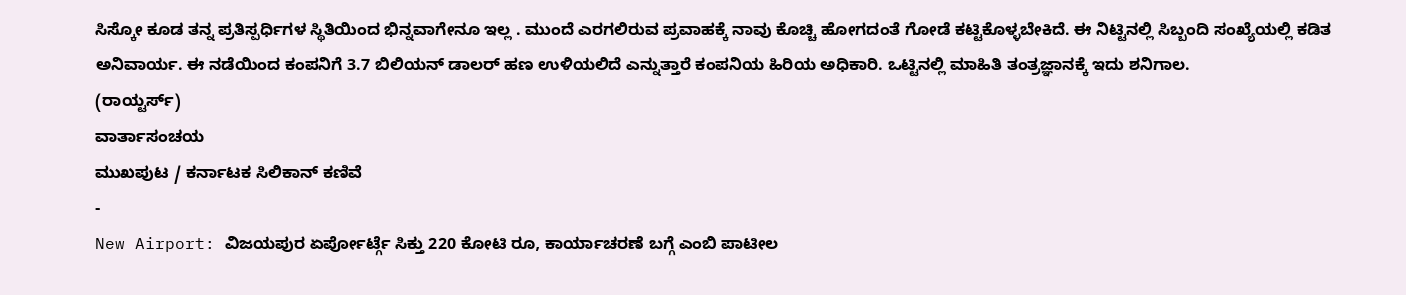ಸಿಸ್ಕೋ ಕೂಡ ತನ್ನ ಪ್ರತಿಸ್ಪರ್ಧಿಗಳ ಸ್ಥಿತಿಯಿಂದ ಭಿನ್ನವಾಗೇನೂ ಇಲ್ಲ . ಮುಂದೆ ಎರಗಲಿರುವ ಪ್ರವಾಹಕ್ಕೆ ನಾವು ಕೊಚ್ಚಿ ಹೋಗದಂತೆ ಗೋಡೆ ಕಟ್ಟಿಕೊಳ್ಳಬೇಕಿದೆ. ಈ ನಿಟ್ಟಿನಲ್ಲಿ ಸಿಬ್ಬಂದಿ ಸಂಖ್ಯೆಯಲ್ಲಿ ಕಡಿತ ಅನಿವಾರ್ಯ. ಈ ನಡೆಯಿಂದ ಕಂಪನಿಗೆ 3.7 ಬಿಲಿಯನ್ ಡಾಲರ್ ಹಣ ಉಳಿಯಲಿದೆ ಎನ್ನುತ್ತಾರೆ ಕಂಪನಿಯ ಹಿರಿಯ ಅಧಿಕಾರಿ. ಒಟ್ಟಿನಲ್ಲಿ ಮಾಹಿತಿ ತಂತ್ರಜ್ಞಾನಕ್ಕೆ ಇದು ಶನಿಗಾಲ.
(ರಾಯ್ಟರ್ಸ್)
ವಾರ್ತಾಸಂಚಯ
ಮುಖಪುಟ / ಕರ್ನಾಟಕ ಸಿಲಿಕಾನ್ ಕಣಿವೆ
-
New Airport: ವಿಜಯಪುರ ಏರ್ಪೋರ್ಟ್ಗೆ ಸಿಕ್ತು 220 ಕೋಟಿ ರೂ, ಕಾರ್ಯಾಚರಣೆ ಬಗ್ಗೆ ಎಂಬಿ ಪಾಟೀಲ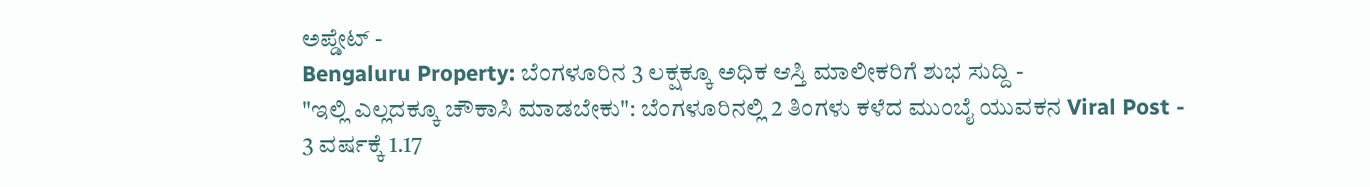ಅಪ್ಡೇಟ್ -
Bengaluru Property: ಬೆಂಗಳೂರಿನ 3 ಲಕ್ಷಕ್ಕೂ ಅಧಿಕ ಆಸ್ತಿ ಮಾಲೀಕರಿಗೆ ಶುಭ ಸುದ್ದಿ -
"ಇಲ್ಲಿ ಎಲ್ಲದಕ್ಕೂ ಚೌಕಾಸಿ ಮಾಡಬೇಕು": ಬೆಂಗಳೂರಿನಲ್ಲಿ 2 ತಿಂಗಳು ಕಳೆದ ಮುಂಬೈ ಯುವಕನ Viral Post -
3 ವರ್ಷಕ್ಕೆ 1.17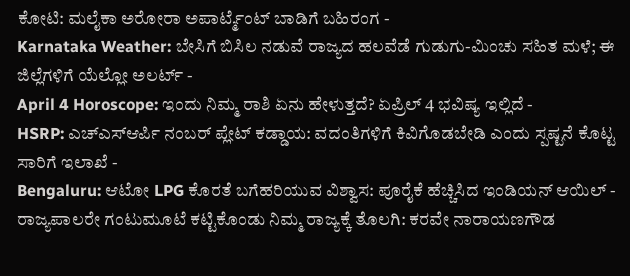ಕೋಟಿ: ಮಲೈಕಾ ಅರೋರಾ ಅಪಾರ್ಟ್ಮೆಂಟ್ ಬಾಡಿಗೆ ಬಹಿರಂಗ -
Karnataka Weather: ಬೇಸಿಗೆ ಬಿಸಿಲ ನಡುವೆ ರಾಜ್ಯದ ಹಲವೆಡೆ ಗುಡುಗು-ಮಿಂಚು ಸಹಿತ ಮಳೆ; ಈ ಜಿಲ್ಲೆಗಳಿಗೆ ಯೆಲ್ಲೋ ಅಲರ್ಟ್ -
April 4 Horoscope: ಇಂದು ನಿಮ್ಮ ರಾಶಿ ಏನು ಹೇಳುತ್ತದೆ? ಏಪ್ರಿಲ್ 4 ಭವಿಷ್ಯ ಇಲ್ಲಿದೆ -
HSRP: ಎಚ್ಎಸ್ಆರ್ಪಿ ನಂಬರ್ ಪ್ಲೇಟ್ ಕಡ್ಡಾಯ: ವದಂತಿಗಳಿಗೆ ಕಿವಿಗೊಡಬೇಡಿ ಎಂದು ಸ್ಪಷ್ಟನೆ ಕೊಟ್ಟ ಸಾರಿಗೆ ಇಲಾಖೆ -
Bengaluru: ಆಟೋ LPG ಕೊರತೆ ಬಗೆಹರಿಯುವ ವಿಶ್ವಾಸ: ಪೂರೈಕೆ ಹೆಚ್ಚಿಸಿದ ಇಂಡಿಯನ್ ಆಯಿಲ್ -
ರಾಜ್ಯಪಾಲರೇ ಗಂಟುಮೂಟೆ ಕಟ್ಟಿಕೊಂಡು ನಿಮ್ಮ ರಾಜ್ಯಕ್ಕೆ ತೊಲಗಿ: ಕರವೇ ನಾರಾಯಣಗೌಡ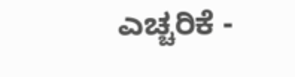ಎಚ್ಚರಿಕೆ -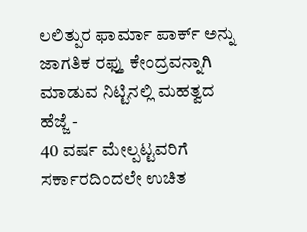ಲಲಿತ್ಪುರ ಫಾರ್ಮಾ ಪಾರ್ಕ್ ಅನ್ನು ಜಾಗತಿಕ ರಫ್ತು ಕೇಂದ್ರವನ್ನಾಗಿ ಮಾಡುವ ನಿಟ್ಟಿನಲ್ಲಿ ಮಹತ್ವದ ಹೆಜ್ಜೆ -
40 ವರ್ಷ ಮೇಲ್ಪಟ್ಟವರಿಗೆ ಸರ್ಕಾರದಿಂದಲೇ ಉಚಿತ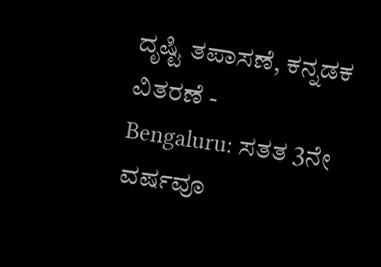ದೃಷ್ಟಿ ತಪಾಸಣೆ, ಕನ್ನಡಕ ವಿತರಣೆ -
Bengaluru: ಸತತ 3ನೇ ವರ್ಷವೂ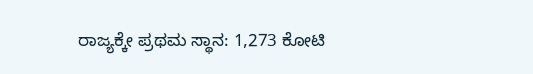ರಾಜ್ಯಕ್ಕೇ ಪ್ರಥಮ ಸ್ಥಾನ: 1,273 ಕೋಟಿ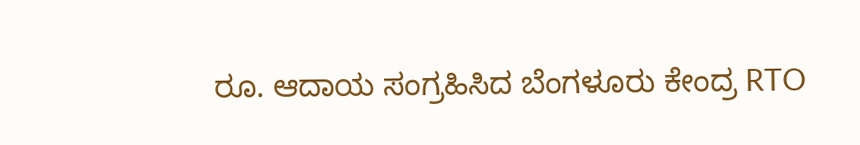ರೂ. ಆದಾಯ ಸಂಗ್ರಹಿಸಿದ ಬೆಂಗಳೂರು ಕೇಂದ್ರ RTO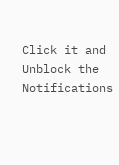Click it and Unblock the Notifications